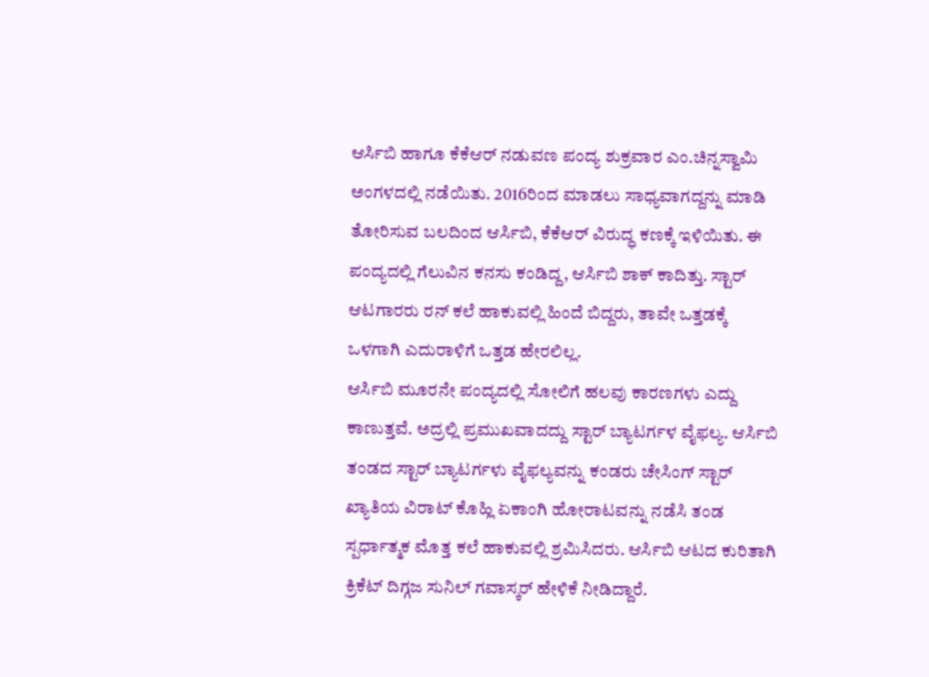ಆರ್ಸಿಬಿ ಹಾಗೂ ಕೆಕೆಆರ್ ನಡುವಣ ಪಂದ್ಯ ಶುಕ್ರವಾರ ಎಂ.ಚಿನ್ನಸ್ವಾಮಿ ಅಂಗಳದಲ್ಲಿ ನಡೆಯಿತು. 2016ರಿಂದ ಮಾಡಲು ಸಾಧ್ಯವಾಗದ್ದನ್ನು ಮಾಡಿ ತೋರಿಸುವ ಬಲದಿಂದ ಆರ್ಸಿಬಿ, ಕೆಕೆಆರ್ ವಿರುದ್ಧ ಕಣಕ್ಕೆ ಇಳಿಯಿತು. ಈ ಪಂದ್ಯದಲ್ಲಿ ಗೆಲುವಿನ ಕನಸು ಕಂಡಿದ್ದ, ಆರ್ಸಿಬಿ ಶಾಕ್ ಕಾದಿತ್ತು. ಸ್ಟಾರ್ ಆಟಗಾರರು ರನ್ ಕಲೆ ಹಾಕುವಲ್ಲಿ ಹಿಂದೆ ಬಿದ್ದರು, ತಾವೇ ಒತ್ತಡಕ್ಕೆ ಒಳಗಾಗಿ ಎದುರಾಳಿಗೆ ಒತ್ತಡ ಹೇರಲಿಲ್ಲ.
ಆರ್ಸಿಬಿ ಮೂರನೇ ಪಂದ್ಯದಲ್ಲಿ ಸೋಲಿಗೆ ಹಲವು ಕಾರಣಗಳು ಎದ್ದು ಕಾಣುತ್ತವೆ. ಅದ್ರಲ್ಲಿ ಪ್ರಮುಖವಾದದ್ದು ಸ್ಟಾರ್ ಬ್ಯಾಟರ್ಗಳ ವೈಫಲ್ಯ. ಆರ್ಸಿಬಿ ತಂಡದ ಸ್ಟಾರ್ ಬ್ಯಾಟರ್ಗಳು ವೈಫಲ್ಯವನ್ನು ಕಂಡರು ಚೇಸಿಂಗ್ ಸ್ಟಾರ್ ಖ್ಯಾತಿಯ ವಿರಾಟ್ ಕೊಹ್ಲಿ ಏಕಾಂಗಿ ಹೋರಾಟವನ್ನು ನಡೆಸಿ ತಂಡ ಸ್ಪರ್ಧಾತ್ಮಕ ಮೊತ್ತ ಕಲೆ ಹಾಕುವಲ್ಲಿ ಶ್ರಮಿಸಿದರು. ಆರ್ಸಿಬಿ ಆಟದ ಕುರಿತಾಗಿ ಕ್ರಿಕೆಟ್ ದಿಗ್ಗಜ ಸುನಿಲ್ ಗವಾಸ್ಕರ್ ಹೇಳಿಕೆ ನೀಡಿದ್ದಾರೆ.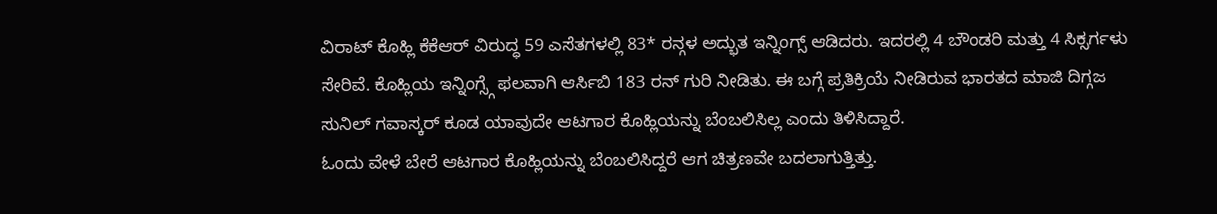ವಿರಾಟ್ ಕೊಹ್ಲಿ ಕೆಕೆಆರ್ ವಿರುದ್ಧ 59 ಎಸೆತಗಳಲ್ಲಿ 83* ರನ್ಗಳ ಅದ್ಭುತ ಇನ್ನಿಂಗ್ಸ್ ಆಡಿದರು. ಇದರಲ್ಲಿ 4 ಬೌಂಡರಿ ಮತ್ತು 4 ಸಿಕ್ಸರ್ಗಳು ಸೇರಿವೆ. ಕೊಹ್ಲಿಯ ಇನ್ನಿಂಗ್ಸ್ಗೆ ಫಲವಾಗಿ ಆರ್ಸಿಬಿ 183 ರನ್ ಗುರಿ ನೀಡಿತು. ಈ ಬಗ್ಗೆ ಪ್ರತಿಕ್ರಿಯೆ ನೀಡಿರುವ ಭಾರತದ ಮಾಜಿ ದಿಗ್ಗಜ ಸುನಿಲ್ ಗವಾಸ್ಕರ್ ಕೂಡ ಯಾವುದೇ ಆಟಗಾರ ಕೊಹ್ಲಿಯನ್ನು ಬೆಂಬಲಿಸಿಲ್ಲ ಎಂದು ತಿಳಿಸಿದ್ದಾರೆ.
ಓಂದು ವೇಳೆ ಬೇರೆ ಆಟಗಾರ ಕೊಹ್ಲಿಯನ್ನು ಬೆಂಬಲಿಸಿದ್ದರೆ ಆಗ ಚಿತ್ರಣವೇ ಬದಲಾಗುತ್ತಿತ್ತು.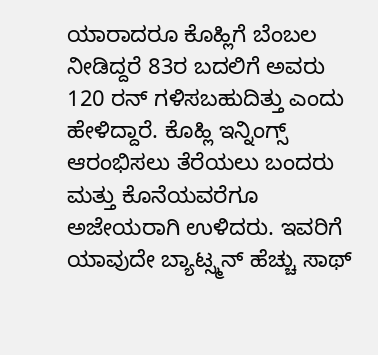ಯಾರಾದರೂ ಕೊಹ್ಲಿಗೆ ಬೆಂಬಲ ನೀಡಿದ್ದರೆ 83ರ ಬದಲಿಗೆ ಅವರು 120 ರನ್ ಗಳಿಸಬಹುದಿತ್ತು ಎಂದು ಹೇಳಿದ್ದಾರೆ. ಕೊಹ್ಲಿ ಇನ್ನಿಂಗ್ಸ್ ಆರಂಭಿಸಲು ತೆರೆಯಲು ಬಂದರು ಮತ್ತು ಕೊನೆಯವರೆಗೂ ಅಜೇಯರಾಗಿ ಉಳಿದರು. ಇವರಿಗೆ ಯಾವುದೇ ಬ್ಯಾಟ್ಸ್ಮನ್ ಹೆಚ್ಚು ಸಾಥ್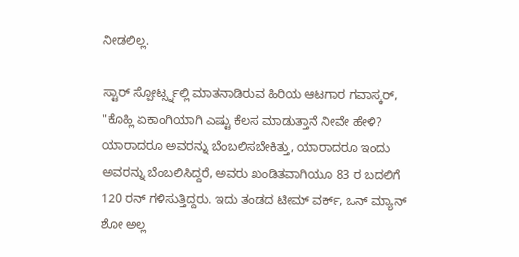ನೀಡಲಿಲ್ಲ.

ಸ್ಟಾರ್ ಸ್ಪೋರ್ಟ್ಸ್ನಲ್ಲಿ ಮಾತನಾಡಿರುವ ಹಿರಿಯ ಆಟಗಾರ ಗವಾಸ್ಕರ್, "ಕೊಹ್ಲಿ ಏಕಾಂಗಿಯಾಗಿ ಎಷ್ಟು ಕೆಲಸ ಮಾಡುತ್ತಾನೆ ನೀವೇ ಹೇಳಿ? ಯಾರಾದರೂ ಅವರನ್ನು ಬೆಂಬಲಿಸಬೇಕಿತ್ತು, ಯಾರಾದರೂ ಇಂದು ಅವರನ್ನು ಬೆಂಬಲಿಸಿದ್ದರೆ, ಅವರು ಖಂಡಿತವಾಗಿಯೂ 83 ರ ಬದಲಿಗೆ 120 ರನ್ ಗಳಿಸುತ್ತಿದ್ದರು. ಇದು ತಂಡದ ಟೀಮ್ ವರ್ಕ್, ಒನ್ ಮ್ಯಾನ್ ಶೋ ಅಲ್ಲ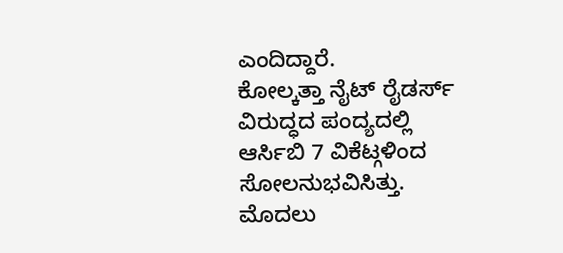ಎಂದಿದ್ದಾರೆ.
ಕೋಲ್ಕತ್ತಾ ನೈಟ್ ರೈಡರ್ಸ್ ವಿರುದ್ಧದ ಪಂದ್ಯದಲ್ಲಿ ಆರ್ಸಿಬಿ 7 ವಿಕೆಟ್ಗಳಿಂದ ಸೋಲನುಭವಿಸಿತ್ತು. ಮೊದಲು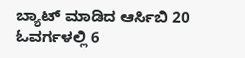ಬ್ಯಾಟ್ ಮಾಡಿದ ಆರ್ಸಿಬಿ 20 ಓವರ್ಗಳಲ್ಲಿ 6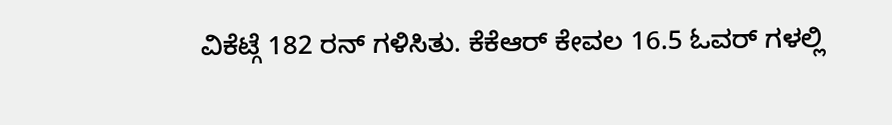ವಿಕೆಟ್ಗೆ 182 ರನ್ ಗಳಿಸಿತು. ಕೆಕೆಆರ್ ಕೇವಲ 16.5 ಓವರ್ ಗಳಲ್ಲಿ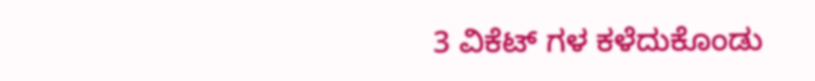3 ವಿಕೆಟ್ ಗಳ ಕಳೆದುಕೊಂಡು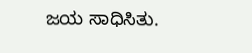ಜಯ ಸಾಧಿಸಿತು.